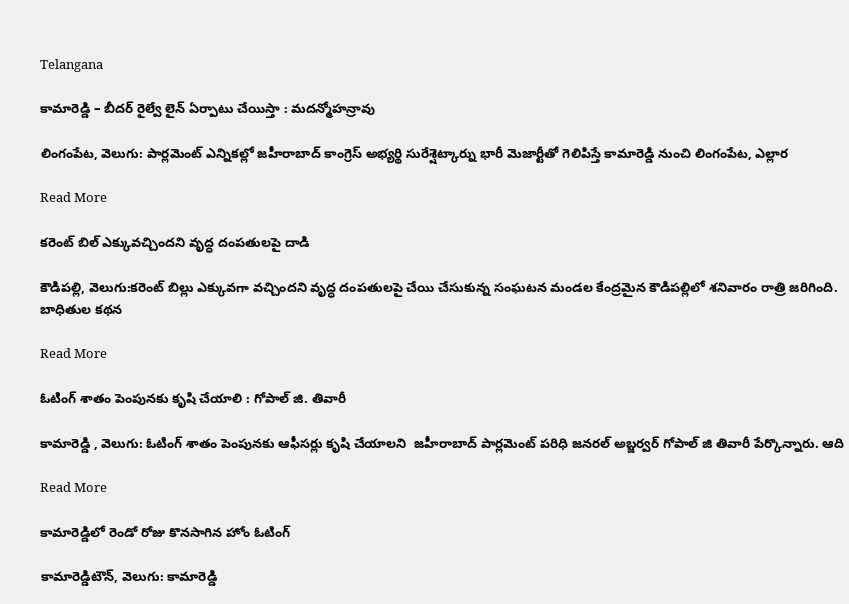Telangana

కామారెడ్డి – బీదర్ రైల్వే లైన్ ఏర్పాటు చేయిస్తా : మదన్మోహన్రావు

లింగంపేట, వెలుగు: పార్లమెంట్ ఎన్నికల్లో జహీరాబాద్ కాంగ్రెస్ అభ్యర్థి సురేశ్షెట్కార్ను భారీ మెజార్టీతో గెలిపిస్తే కామారెడ్డి నుంచి లింగంపేట, ఎల్లార

Read More

కరెంట్ బిల్ ఎక్కువచ్చిందని వృద్ధ దంపతులపై దాడి

కౌడిపల్లి, వెలుగు:కరెంట్ బిల్లు ఎక్కువగా వచ్చిందని వృద్ధ దంపతులపై చేయి చేసుకున్న సంఘటన మండల కేంద్రమైన కౌడిపల్లిలో శనివారం రాత్రి జరిగింది. బాధితుల కథన

Read More

ఓటింగ్ శాతం పెంపునకు కృషి చేయాలి : గోపాల్ జి. తివారీ

కామారెడ్డి , వెలుగు: ఓటింగ్ శాతం పెంపునకు ఆఫీసర్లు కృషి చేయాలని  జహీరాబాద్ పార్లమెంట్ పరిధి జనరల్ అబ్జర్వర్ గోపాల్ జి తివారీ పేర్కొన్నారు. ఆది

Read More

కామారెడ్డిలో రెండో రోజు కొనసాగిన హోం ఓటింగ్

కామారెడ్డిటౌన్, వెలుగు: కామారెడ్డి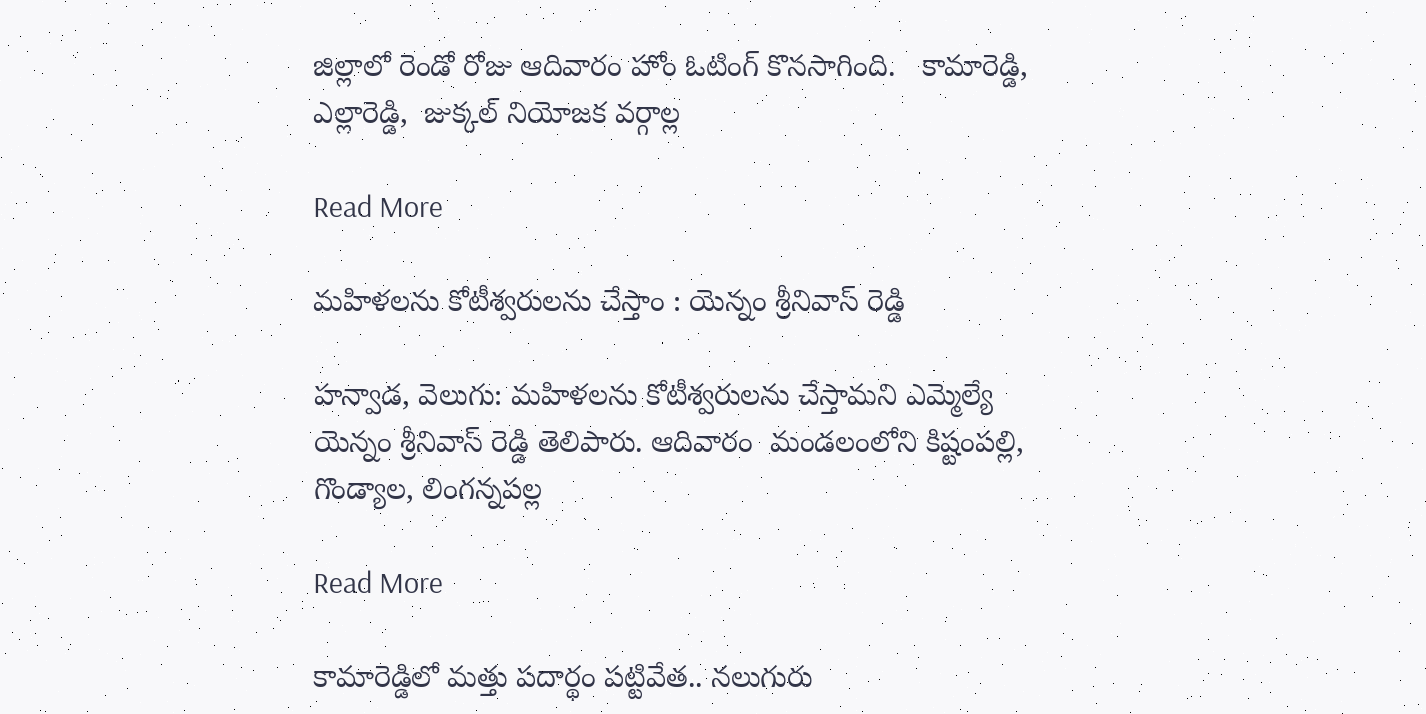జిల్లాలో రెండో రోజు ఆదివారం హోం ఓటింగ్ కొనసాగింది.   కామారెడ్డి, ఎల్లారెడ్డి,  జుక్కల్ నియోజక వర్గాల్ల

Read More

మహిళలను కోటీశ్వరులను చేస్తాం : యెన్నం శ్రీనివాస్ రెడ్డి

హన్వాడ, వెలుగు: మహిళలను కోటీశ్వరులను చేస్తామని ఎమ్మెల్యే యెన్నం శ్రీనివాస్ రెడ్డి తెలిపారు. ఆదివారం  మండలంలోని కిష్టంపల్లి, గొండ్యాల, లింగన్నపల్ల

Read More

కామారెడ్డిలో మత్తు పదార్థం పట్టివేత.. నలుగురు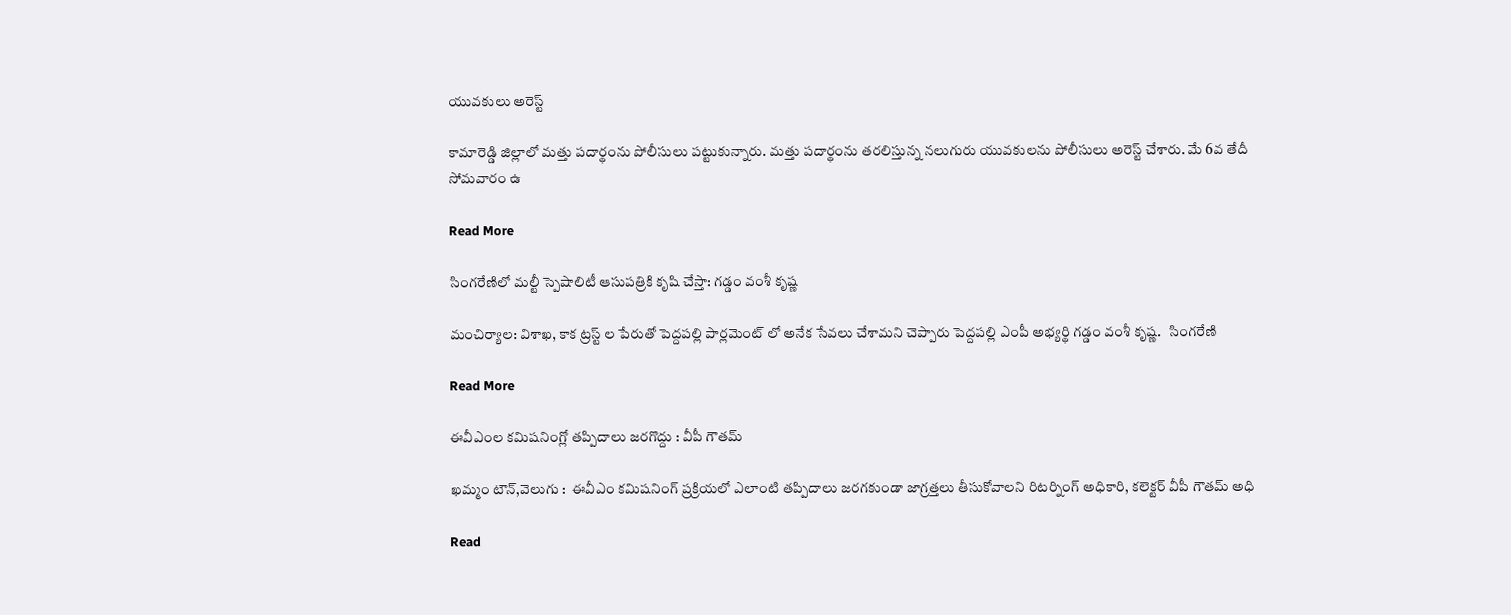యువకులు అరెస్ట్

కామారెడ్డి జిల్లాలో మత్తు పదార్థంను పోలీసులు పట్టుకున్నారు. మత్తు పదార్థంను తరలిస్తున్న నలుగురు యువకులను పోలీసులు అరెస్ట్ చేశారు. మే 6వ తేదీ సోమవారం ఉ

Read More

సింగరేణిలో మల్టీ స్పెషాలిటీ ఆసుపత్రికి కృషి చేస్తా: గడ్డం వంశీ కృష్ణ

మంచిర్యాల: విశాఖ, కాక ట్రస్ట్ ల పేరుతో పెద్దపల్లి పార్లమెంట్ లో అనేక సేవలు చేశామని చెప్పారు పెద్దపల్లి ఎంపీ అభ్యర్థి గడ్డం వంశీ కృష్ణ.   సింగరేణి

Read More

ఈవీఎంల కమిషనింగ్లో తప్పిదాలు జరగొద్దు : వీపీ గౌతమ్

ఖమ్మం టౌన్,వెలుగు :  ఈవీఎం కమిషనింగ్ ప్రక్రియలో ఎలాంటి తప్పిదాలు జరగకుండా జాగ్రత్తలు తీసుకోవాలని రిటర్నింగ్ అధికారి, కలెక్టర్ వీపీ గౌతమ్ అధి

Read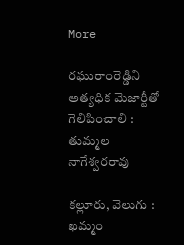More

రఘురాంరెడ్డిని అత్యధిక మెజార్టీతో గెలిపించాలి : తుమ్మల నాగేశ్వరరావు

కల్లూరు, వెలుగు :  ఖమ్మం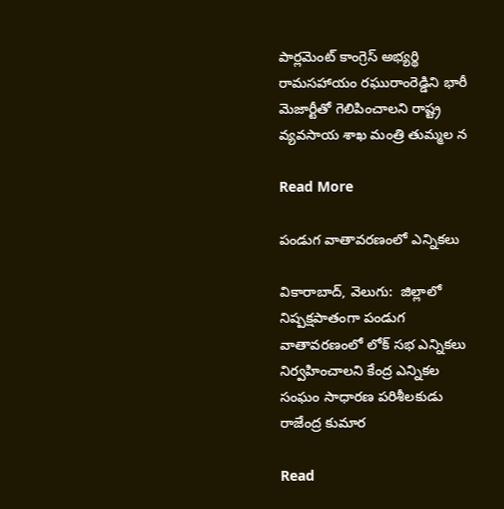పార్లమెంట్ కాంగ్రెస్ అభ్యర్థి రామసహాయం రఘురాంరెడ్డిని భారీ మెజార్టీతో గెలిపించాలని రాష్ట్ర వ్యవసాయ శాఖ మంత్రి తుమ్మల న

Read More

పండుగ వాతావరణంలో ఎన్నికలు

వికారాబాద్, వెలుగు:  జిల్లాలో నిష్పక్షపాతంగా పండుగ వాతావరణంలో లోక్ సభ ఎన్నికలు నిర్వహించాలని కేంద్ర ఎన్నికల సంఘం సాధారణ పరిశీలకుడు రాజేంద్ర కుమార

Read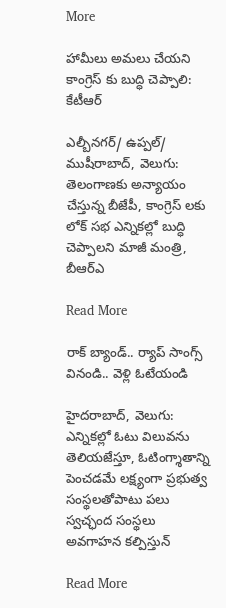More

హామీలు అమలు చేయని కాంగ్రెస్ కు బుద్ధి చెప్పాలి: కేటీఆర్

ఎల్బీనగర్/ ఉప్పల్/ ముషీరాబాద్, వెలుగు: తెలంగాణకు అన్యాయం చేస్తున్న బీజేపీ, కాంగ్రెస్ లకు  లోక్ సభ ఎన్నికల్లో బుద్ధి చెప్పాలని మాజీ మంత్రి, బీఆర్ఎ

Read More

రాక్ బ్యాండ్.. ర్యాప్ సాంగ్స్ వినండి.. వెళ్లి ఓటేయండి

హైదరాబాద్, వెలుగు: ఎన్నికల్లో ఓటు విలువను తెలియజేస్తూ, ఓటింగ్శాతాన్ని పెంచడమే లక్ష్యంగా ప్రభుత్వ సంస్థలతోపాటు పలు స్వచ్ఛంద సంస్థలు అవగాహన కల్పిస్తున్

Read More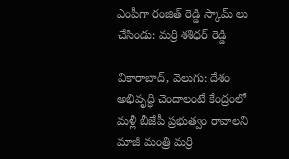ఎంపీగా రంజిత్ రెడ్డి స్కామ్ లు చేసిండు: మర్రి శశిధర్ రెడ్డి

వికారాబాద్, వెలుగు: దేశం అభివృద్ధి చెందాలంటే కేంద్రంలో మళ్లీ బీజేపీ ప్రభుత్వం రావాలని మాజీ మంత్రి మర్రి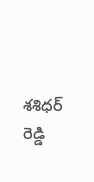శశిధర్ రెడ్డి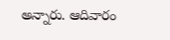అన్నారు. ఆదివారం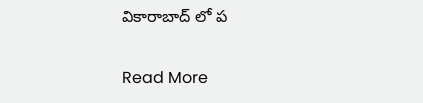వికారాబాద్ లో ప

Read More